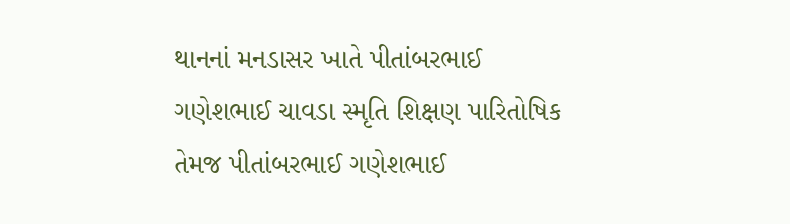થાનનાં મનડાસર ખાતે પીતાંબરભાઈ ગણેશભાઈ ચાવડા સ્મૃતિ શિક્ષણ પારિતોષિક તેમજ પીતાંબરભાઈ ગણેશભાઈ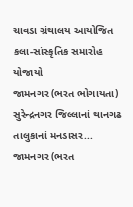ચાવડા ગ્રંથાલય આયોજિત કલા-સાંસ્કૃતિક સમારોહ યોજાયો
જામનગર (ભરત ભોગાયતા) સુરેન્દ્રનગર જિલ્લાનાં થાનગઢ તાલુકાનાં મનડાસર...
જામનગર (ભરત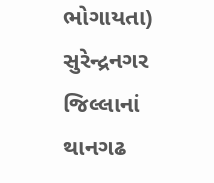ભોગાયતા) સુરેન્દ્રનગર જિલ્લાનાં થાનગઢ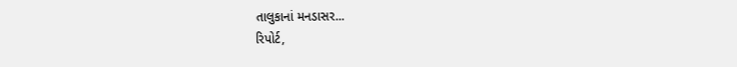તાલુકાનાં મનડાસર...
રિપોર્ટ,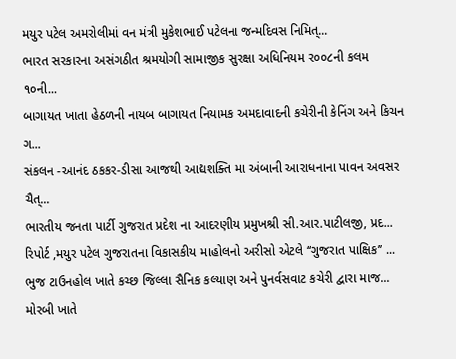મયુર પટેલ અમરોલીમાં વન મંત્રી મુકેશભાઈ પટેલના જન્મદિવસ નિમિત્...
ભારત સરકારના અસંગઠીત શ્રમયોગી સામાજીક સુરક્ષા અધિનિયમ ર૦૦૮ની કલમ ૧૦ની...
બાગાયત ખાતા હેઠળની નાયબ બાગાયત નિયામક અમદાવાદની કચેરીની કેનિંગ અને કિચન ગ...
સંકલન -આનંદ ઠકકર-ડીસા આજથી આદ્યશક્તિ મા અંબાની આરાધનાના પાવન અવસર ચૈત્...
ભારતીય જનતા પાર્ટી ગુજરાત પ્રદેશ ના આદરણીય પ્રમુખશ્રી સી.આર.પાટીલજી, પ્રદ...
રિપોર્ટ ,મયુર પટેલ ગુજરાતના વિકાસકીય માહોલનો અરીસો એટલે ‘‘ગુજરાત પાક્ષિક’’ ...
ભુજ ટાઉનહોલ ખાતે કચ્છ જિલ્લા સૈનિક કલ્યાણ અને પુનર્વસવાટ કચેરી દ્વારા માજ...
મોરબી ખાતે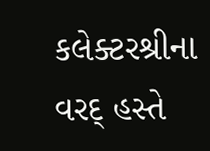કલેક્ટરશ્રીના વરદ્ હસ્તે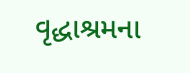વૃદ્ધાશ્રમના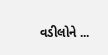વડીલોને ...